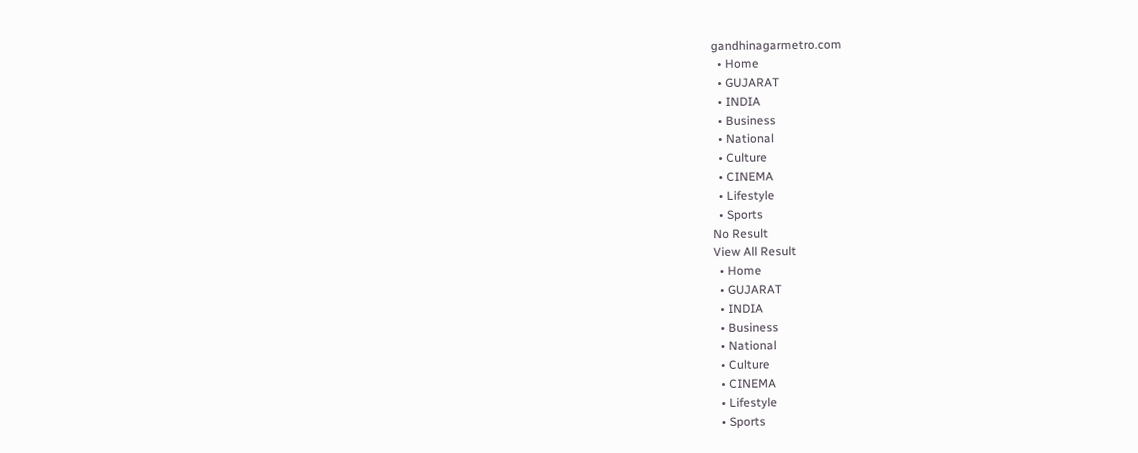gandhinagarmetro.com
  • Home
  • GUJARAT
  • INDIA
  • Business
  • National
  • Culture
  • CINEMA
  • Lifestyle
  • Sports
No Result
View All Result
  • Home
  • GUJARAT
  • INDIA
  • Business
  • National
  • Culture
  • CINEMA
  • Lifestyle
  • Sports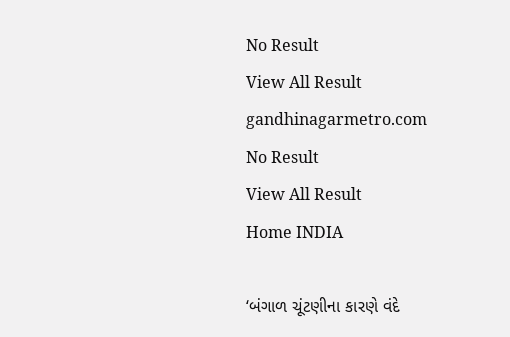No Result
View All Result
gandhinagarmetro.com
No Result
View All Result
Home INDIA

‘બંગાળ ચૂંટણીના કારણે વંદે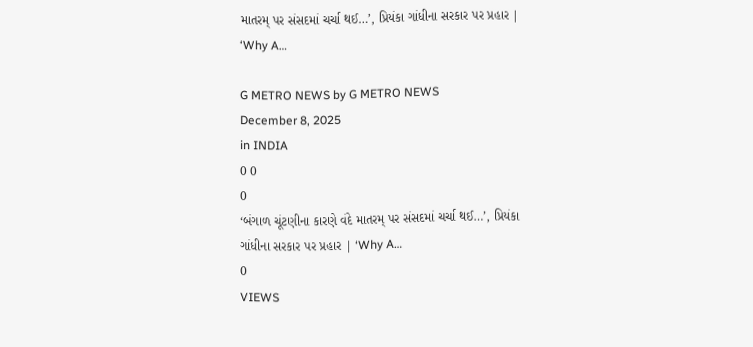માતરમ્ પર સંસદમાં ચર્ચા થઈ…’, પ્રિયંકા ગાંધીના સરકાર પર પ્રહાર | ‘Why A…

G METRO NEWS by G METRO NEWS
December 8, 2025
in INDIA
0 0
0
‘બંગાળ ચૂંટણીના કારણે વંદે માતરમ્ પર સંસદમાં ચર્ચા થઈ…’, પ્રિયંકા ગાંધીના સરકાર પર પ્રહાર | ‘Why A…
0
VIEWS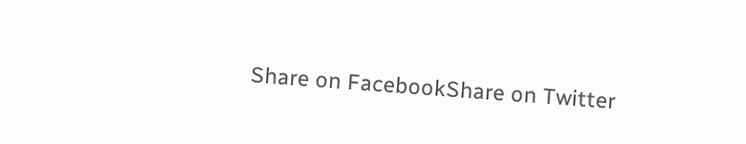Share on FacebookShare on Twitter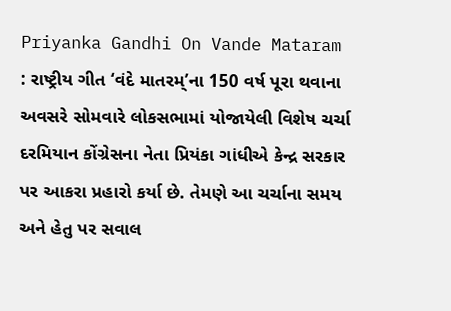Priyanka Gandhi On Vande Mataram : રાષ્ટ્રીય ગીત ‘વંદે માતરમ્’ના 150 વર્ષ પૂરા થવાના અવસરે સોમવારે લોકસભામાં યોજાયેલી વિશેષ ચર્ચા દરમિયાન કોંગ્રેસના નેતા પ્રિયંકા ગાંધીએ કેન્દ્ર સરકાર પર આકરા પ્રહારો કર્યા છે. તેમણે આ ચર્ચાના સમય અને હેતુ પર સવાલ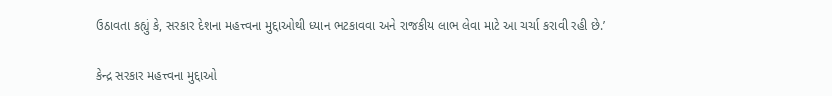ઉઠાવતા કહ્યું કે, સરકાર દેશના મહત્ત્વના મુદ્દાઓથી ધ્યાન ભટકાવવા અને રાજકીય લાભ લેવા માટે આ ચર્ચા કરાવી રહી છે.’

કેન્દ્ર સરકાર મહત્ત્વના મુદ્દાઓ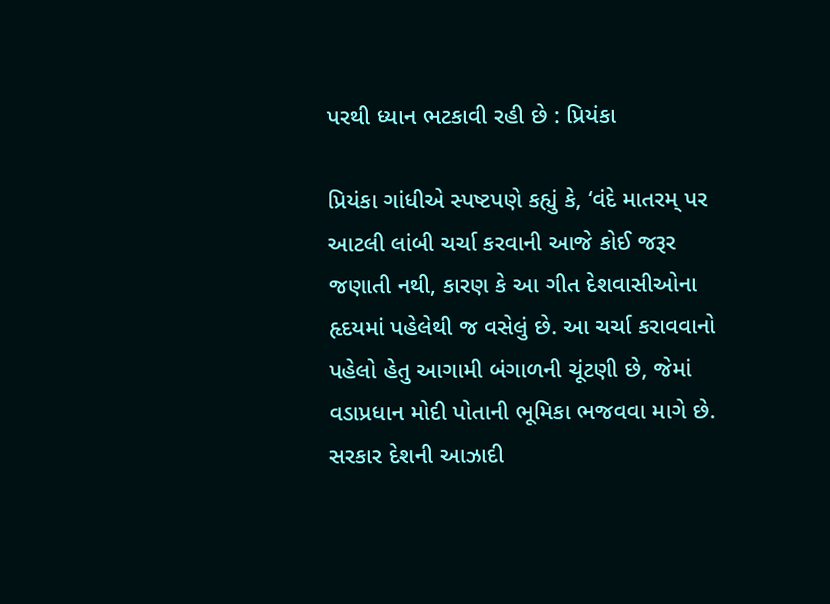પરથી ધ્યાન ભટકાવી રહી છે : પ્રિયંકા

પ્રિયંકા ગાંધીએ સ્પષ્ટપણે કહ્યું કે, ‘વંદે માતરમ્ પર આટલી લાંબી ચર્ચા કરવાની આજે કોઈ જરૂર જણાતી નથી, કારણ કે આ ગીત દેશવાસીઓના હૃદયમાં પહેલેથી જ વસેલું છે. આ ચર્ચા કરાવવાનો પહેલો હેતુ આગામી બંગાળની ચૂંટણી છે, જેમાં વડાપ્રધાન મોદી પોતાની ભૂમિકા ભજવવા માગે છે. સરકાર દેશની આઝાદી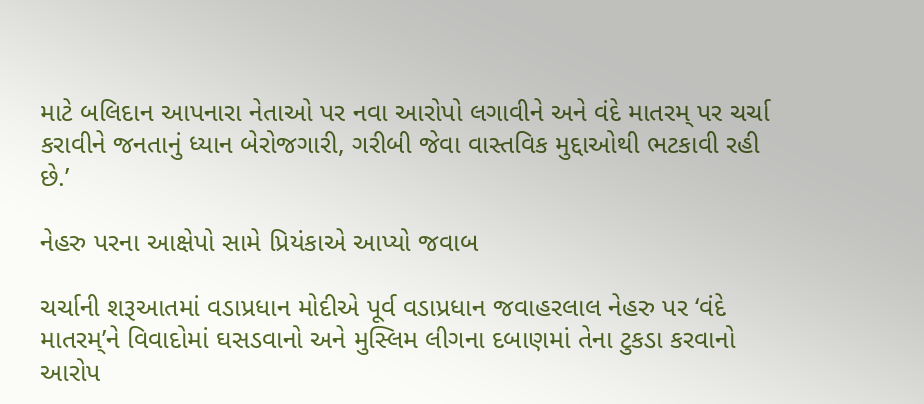માટે બલિદાન આપનારા નેતાઓ પર નવા આરોપો લગાવીને અને વંદે માતરમ્ પર ચર્ચા કરાવીને જનતાનું ધ્યાન બેરોજગારી, ગરીબી જેવા વાસ્તવિક મુદ્દાઓથી ભટકાવી રહી છે.’

નેહરુ પરના આક્ષેપો સામે પ્રિયંકાએ આપ્યો જવાબ

ચર્ચાની શરૂઆતમાં વડાપ્રધાન મોદીએ પૂર્વ વડાપ્રધાન જવાહરલાલ નેહરુ પર ‘વંદે માતરમ્’ને વિવાદોમાં ઘસડવાનો અને મુસ્લિમ લીગના દબાણમાં તેના ટુકડા કરવાનો આરોપ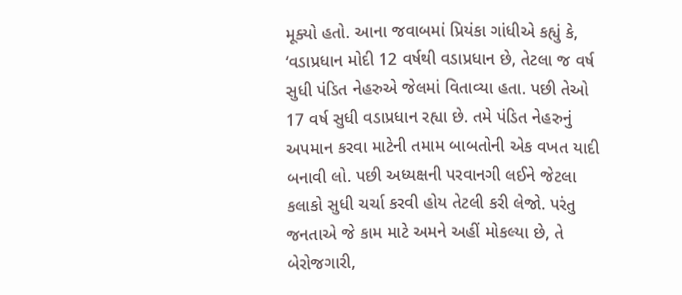મૂક્યો હતો. આના જવાબમાં પ્રિયંકા ગાંધીએ કહ્યું કે, ‘વડાપ્રધાન મોદી 12 વર્ષથી વડાપ્રધાન છે, તેટલા જ વર્ષ સુધી પંડિત નેહરુએ જેલમાં વિતાવ્યા હતા. પછી તેઓ 17 વર્ષ સુધી વડાપ્રધાન રહ્યા છે. તમે પંડિત નેહરુનું અપમાન કરવા માટેની તમામ બાબતોની એક વખત યાદી બનાવી લો. પછી અધ્યક્ષની પરવાનગી લઈને જેટલા કલાકો સુધી ચર્ચા કરવી હોય તેટલી કરી લેજો. પરંતુ જનતાએ જે કામ માટે અમને અહીં મોકલ્યા છે, તે બેરોજગારી,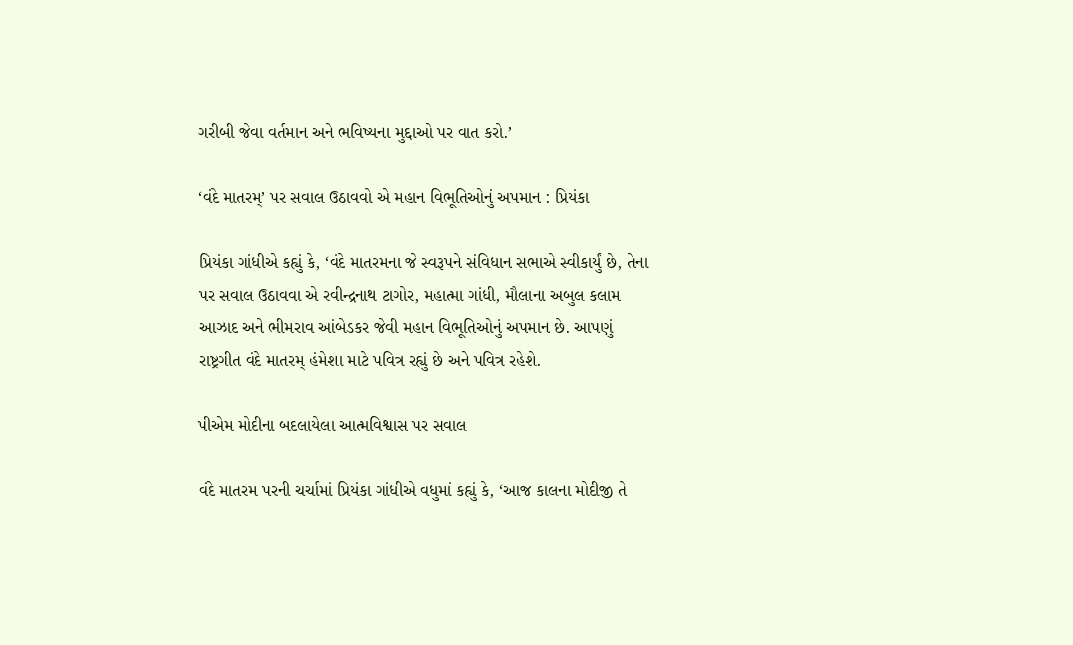ગરીબી જેવા વર્તમાન અને ભવિષ્યના મુદ્દાઓ પર વાત કરો.’

‘વંદે માતરમ્’ પર સવાલ ઉઠાવવો એ મહાન વિભૂતિઓનું અપમાન : પ્રિયંકા

પ્રિયંકા ગાંધીએ કહ્યું કે, ‘વંદે માતરમના જે સ્વરૂપને સંવિધાન સભાએ સ્વીકાર્યું છે, તેના પર સવાલ ઉઠાવવા એ રવીન્દ્રનાથ ટાગોર, મહાત્મા ગાંધી, મૌલાના અબુલ કલામ આઝાદ અને ભીમરાવ આંબેડકર જેવી મહાન વિભૂતિઓનું અપમાન છે. આપણું રાષ્ટ્રગીત વંદે માતરમ્ હંમેશા માટે પવિત્ર રહ્યું છે અને પવિત્ર રહેશે.

પીએમ મોદીના બદલાયેલા આત્મવિશ્વાસ પર સવાલ

વંદે માતરમ પરની ચર્ચામાં પ્રિયંકા ગાંધીએ વધુમાં કહ્યું કે, ‘આજ કાલના મોદીજી તે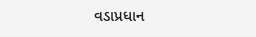વડાપ્રધાન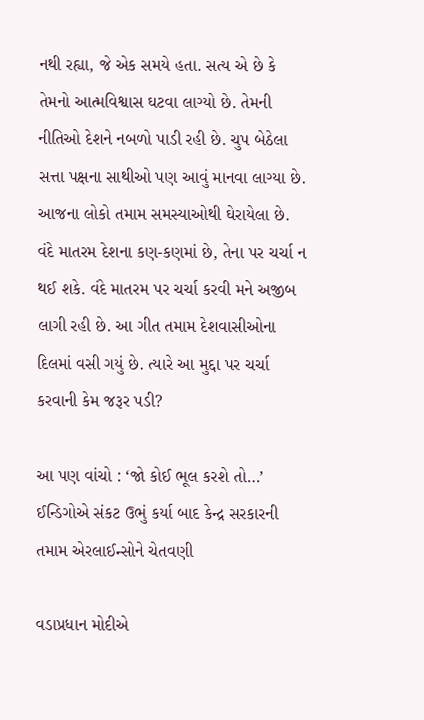નથી રહ્યા, જે એક સમયે હતા. સત્ય એ છે કે તેમનો આત્મવિશ્વાસ ઘટવા લાગ્યો છે. તેમની નીતિઓ દેશને નબળો પાડી રહી છે. ચુપ બેઠેલા સત્તા પક્ષના સાથીઓ પણ આવું માનવા લાગ્યા છે. આજના લોકો તમામ સમસ્યાઓથી ઘેરાયેલા છે. વંદે માતરમ દેશના કણ-કણમાં છે, તેના પર ચર્ચા ન થઈ શકે. વંદે માતરમ પર ચર્ચા કરવી મને અજીબ લાગી રહી છે. આ ગીત તમામ દેશવાસીઓના દિલમાં વસી ગયું છે. ત્યારે આ મુદ્દા પર ચર્ચા કરવાની કેમ જરૂર પડી?

આ પણ વાંચો : ‘જો કોઈ ભૂલ કરશે તો…’ ઈન્ડિગોએ સંકટ ઉભું કર્યા બાદ કેન્દ્ર સરકારની તમામ એરલાઈન્સોને ચેતવણી

વડાપ્રધાન મોદીએ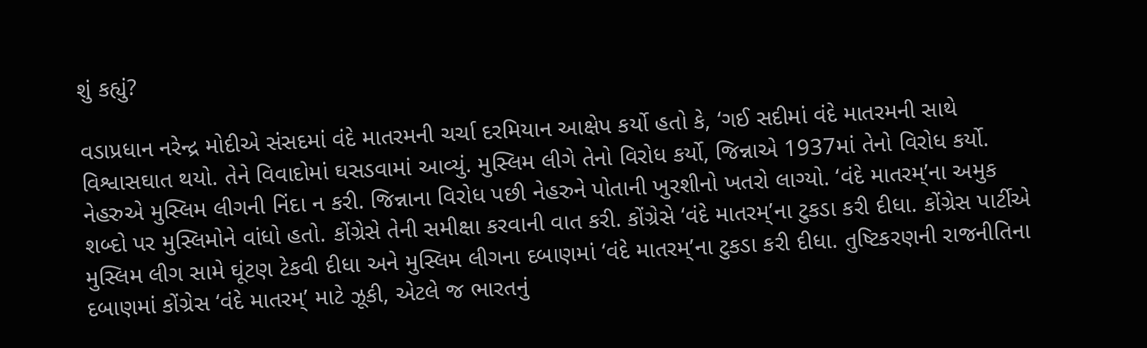શું કહ્યું?

વડાપ્રધાન નરેન્દ્ર મોદીએ સંસદમાં વંદે માતરમની ચર્ચા દરમિયાન આક્ષેપ કર્યો હતો કે, ‘ગઈ સદીમાં વંદે માતરમની સાથે વિશ્વાસઘાત થયો. તેને વિવાદોમાં ઘસડવામાં આવ્યું. મુસ્લિમ લીગે તેનો વિરોધ કર્યો, જિન્નાએ 1937માં તેનો વિરોધ કર્યો. નેહરુએ મુસ્લિમ લીગની નિંદા ન કરી. જિન્નાના વિરોધ પછી નેહરુને પોતાની ખુરશીનો ખતરો લાગ્યો. ‘વંદે માતરમ્’ના અમુક શબ્દો પર મુસ્લિમોને વાંધો હતો. કોંગ્રેસે તેની સમીક્ષા કરવાની વાત કરી. કોંગ્રેસે ‘વંદે માતરમ્’ના ટુકડા કરી દીધા. કોંગ્રેસ પાર્ટીએ મુસ્લિમ લીગ સામે ઘૂંટણ ટેકવી દીધા અને મુસ્લિમ લીગના દબાણમાં ‘વંદે માતરમ્’ના ટુકડા કરી દીધા. તુષ્ટિકરણની રાજનીતિના દબાણમાં કોંગ્રેસ ‘વંદે માતરમ્’ માટે ઝૂકી, એટલે જ ભારતનું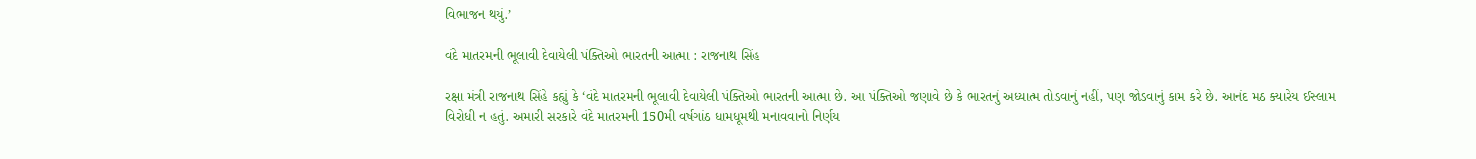વિભાજન થયું.’

વંદે માતરમની ભૂલાવી દેવાયેલી પંક્તિઓ ભારતની આત્મા : રાજનાથ સિંહ

રક્ષા મંત્રી રાજનાથ સિંહે કહ્યું કે ‘વંદે માતરમની ભૂલાવી દેવાયેલી પંક્તિઓ ભારતની આત્મા છે. આ પંક્તિઓ જણાવે છે કે ભારતનું અધ્યાત્મ તોડવાનું નહીં, પણ જોડવાનું કામ કરે છે. આનંદ મઠ ક્યારેય ઈસ્લામ વિરોધી ન હતું. અમારી સરકારે વંદે માતરમની 150મી વર્ષગાંઠ ધામધૂમથી મનાવવાનો નિર્ણય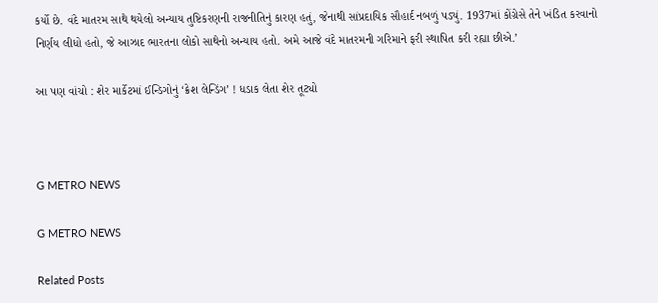કર્યો છે. વંદે માતરમ સાથે થયેલો અન્યાય તુષ્ટિકરણની રાજનીતિનું કારણ હતું, જેનાથી સાંપ્રદાયિક સૌહાર્દ નબળું પડ્યું. 1937માં કોંગ્રેસે તેને ખંડિત કરવાનો નિર્ણય લીધો હતો, જે આઝાદ ભારતના લોકો સાથેનો અન્યાય હતો. અમે આજે વંદે માતરમની ગરિમાને ફરી સ્થાપિત કરી રહ્યા છીએ.’

આ પણ વાંચો : શેર માર્કેટમાં ઈન્ડિગોનું ‘ક્રેશ લેન્ડિંગ’ ! ધડાક લેતા શેર તૂટ્યો



G METRO NEWS

G METRO NEWS

Related Posts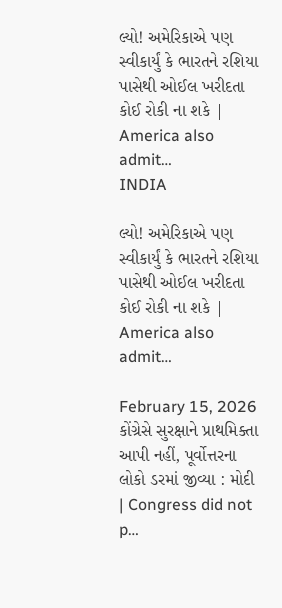લ્યો! અમેરિકાએ પણ સ્વીકાર્યું કે ભારતને રશિયા પાસેથી ઓઈલ ખરીદતા કોઈ રોકી ના શકે | America also admit…
INDIA

લ્યો! અમેરિકાએ પણ સ્વીકાર્યું કે ભારતને રશિયા પાસેથી ઓઈલ ખરીદતા કોઈ રોકી ના શકે | America also admit…

February 15, 2026
કોંગ્રેસે સુરક્ષાને પ્રાથમિક્તા આપી નહીં, પૂર્વોત્તરના લોકો ડરમાં જીવ્યા : મોદી | Congress did not p…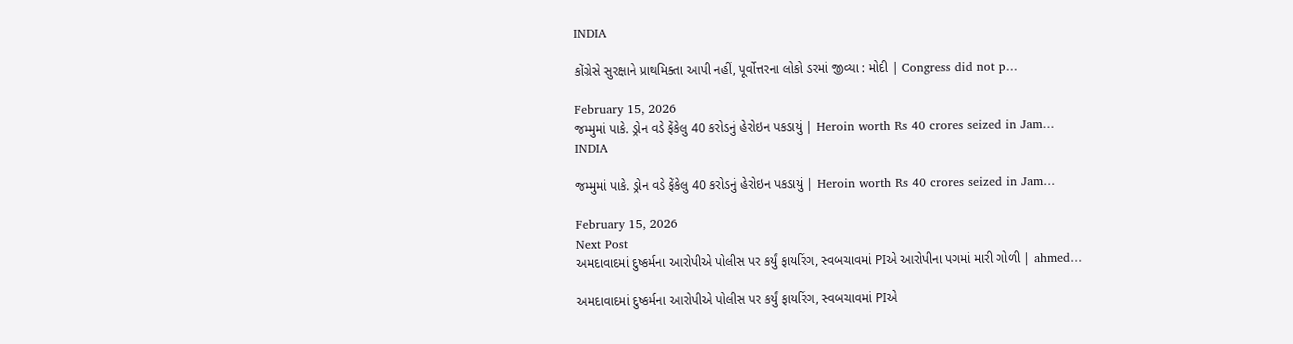INDIA

કોંગ્રેસે સુરક્ષાને પ્રાથમિક્તા આપી નહીં, પૂર્વોત્તરના લોકો ડરમાં જીવ્યા : મોદી | Congress did not p…

February 15, 2026
જમ્મુમાં પાકે. ડ્રોન વડે ફેંકેલુ 40 કરોડનું હેરોઇન પકડાયું | Heroin worth Rs 40 crores seized in Jam…
INDIA

જમ્મુમાં પાકે. ડ્રોન વડે ફેંકેલુ 40 કરોડનું હેરોઇન પકડાયું | Heroin worth Rs 40 crores seized in Jam…

February 15, 2026
Next Post
અમદાવાદમાં દુષ્કર્મના આરોપીએ પોલીસ પર કર્યું ફાયરિંગ, સ્વબચાવમાં PIએ આરોપીના પગમાં મારી ગોળી | ahmed…

અમદાવાદમાં દુષ્કર્મના આરોપીએ પોલીસ પર કર્યું ફાયરિંગ, સ્વબચાવમાં PIએ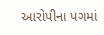આરોપીના પગમાં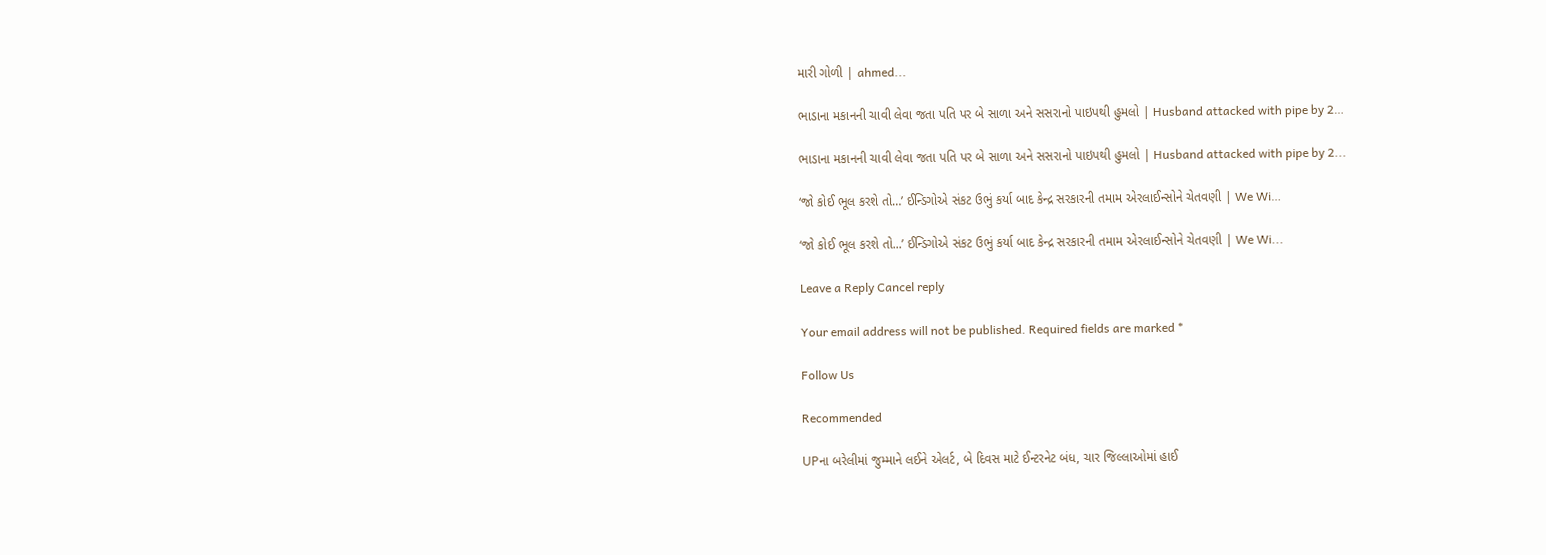મારી ગોળી | ahmed...

ભાડાના મકાનની ચાવી લેવા જતા પતિ પર બે સાળા અને સસરાનો પાઇપથી હુમલો | Husband attacked with pipe by 2…

ભાડાના મકાનની ચાવી લેવા જતા પતિ પર બે સાળા અને સસરાનો પાઇપથી હુમલો | Husband attacked with pipe by 2...

‘જો કોઈ ભૂલ કરશે તો…’ ઈન્ડિગોએ સંકટ ઉભું કર્યા બાદ કેન્દ્ર સરકારની તમામ એરલાઈન્સોને ચેતવણી | We Wi…

‘જો કોઈ ભૂલ કરશે તો...’ ઈન્ડિગોએ સંકટ ઉભું કર્યા બાદ કેન્દ્ર સરકારની તમામ એરલાઈન્સોને ચેતવણી | We Wi...

Leave a Reply Cancel reply

Your email address will not be published. Required fields are marked *

Follow Us

Recommended

UPના બરેલીમાં જુમ્માને લઈને એલર્ટ, બે દિવસ માટે ઈન્ટરનેટ બંધ, ચાર જિલ્લાઓમાં હાઈ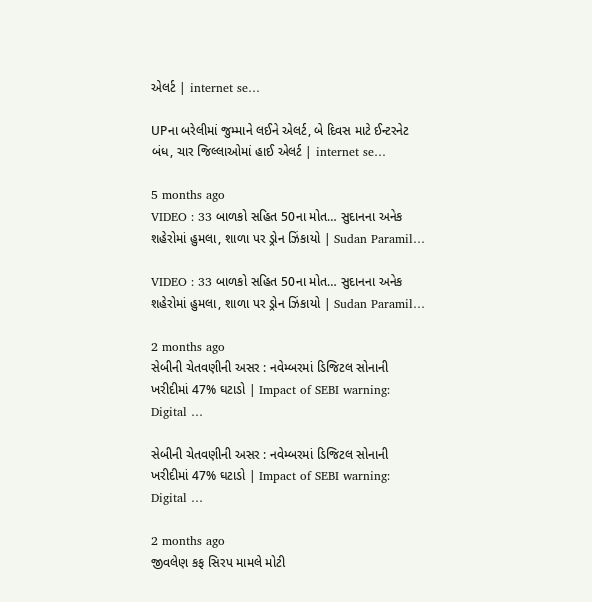એલર્ટ | internet se…

UPના બરેલીમાં જુમ્માને લઈને એલર્ટ, બે દિવસ માટે ઈન્ટરનેટ બંધ, ચાર જિલ્લાઓમાં હાઈ એલર્ટ | internet se…

5 months ago
VIDEO : 33 બાળકો સહિત 50ના મોત… સુદાનના અનેક શહેરોમાં હુમલા, શાળા પર ડ્રોન ઝિંકાયો | Sudan Paramil…

VIDEO : 33 બાળકો સહિત 50ના મોત… સુદાનના અનેક શહેરોમાં હુમલા, શાળા પર ડ્રોન ઝિંકાયો | Sudan Paramil…

2 months ago
સેબીની ચેતવણીની અસર : નવેમ્બરમાં ડિજિટલ સોનાની ખરીદીમાં 47% ઘટાડો | Impact of SEBI warning: Digital …

સેબીની ચેતવણીની અસર : નવેમ્બરમાં ડિજિટલ સોનાની ખરીદીમાં 47% ઘટાડો | Impact of SEBI warning: Digital …

2 months ago
જીવલેણ કફ સિરપ મામલે મોટી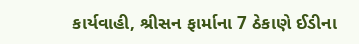કાર્યવાહી, શ્રીસન ફાર્માના 7 ઠેકાણે ઈડીના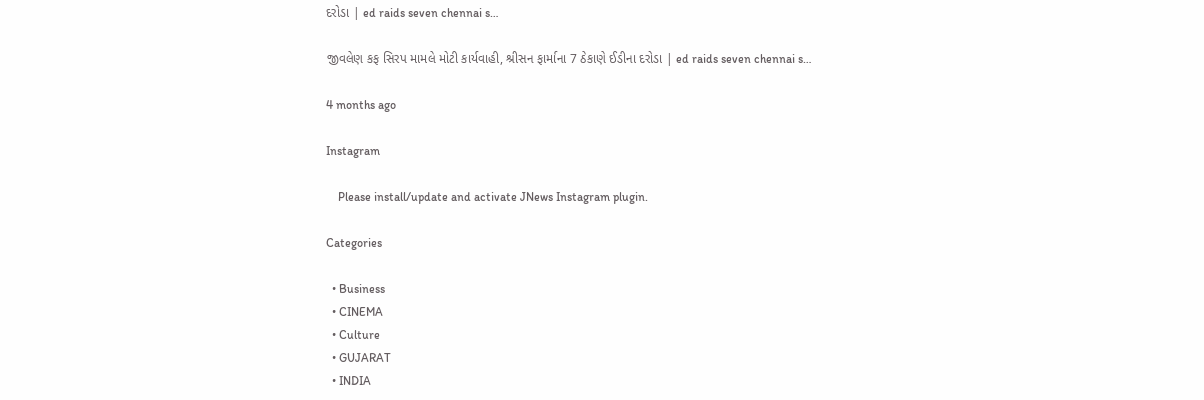દરોડા | ed raids seven chennai s…

જીવલેણ કફ સિરપ મામલે મોટી કાર્યવાહી, શ્રીસન ફાર્માના 7 ઠેકાણે ઈડીના દરોડા | ed raids seven chennai s…

4 months ago

Instagram

    Please install/update and activate JNews Instagram plugin.

Categories

  • Business
  • CINEMA
  • Culture
  • GUJARAT
  • INDIA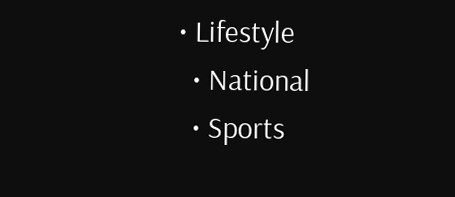• Lifestyle
  • National
  • Sports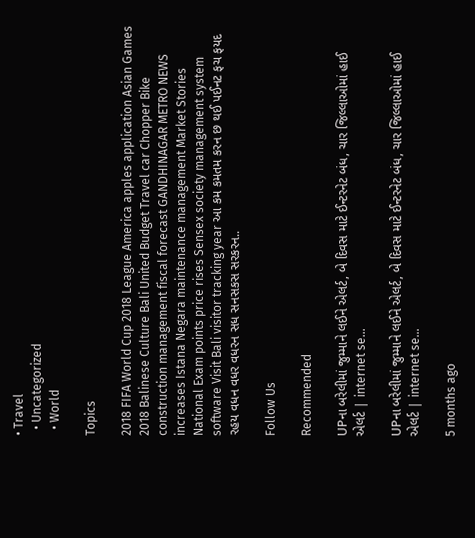• Travel
  • Uncategorized
  • World

Topics

2018 FIFA World Cup 2018 League America apples application Asian Games 2018 Balinese Culture Bali United Budget Travel car Chopper Bike construction management fiscal forecast GANDHINAGAR METRO NEWS increases Istana Negara maintenance management Market Stories National Exam points price rises Sensex society management system software Visit Bali visitor tracking year આ કમ કમતમ કરન છ થઈ પઈનટ ફચ ફયદ રહય વધન વધર વધરન સધ સનસકસ સરકરન..

Follow Us

Recommended

UPના બરેલીમાં જુમ્માને લઈને એલર્ટ, બે દિવસ માટે ઈન્ટરનેટ બંધ, ચાર જિલ્લાઓમાં હાઈ એલર્ટ | internet se…

UPના બરેલીમાં જુમ્માને લઈને એલર્ટ, બે દિવસ માટે ઈન્ટરનેટ બંધ, ચાર જિલ્લાઓમાં હાઈ એલર્ટ | internet se…

5 months ago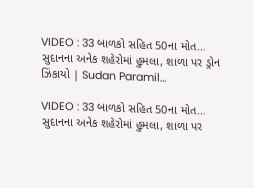VIDEO : 33 બાળકો સહિત 50ના મોત… સુદાનના અનેક શહેરોમાં હુમલા, શાળા પર ડ્રોન ઝિંકાયો | Sudan Paramil…

VIDEO : 33 બાળકો સહિત 50ના મોત… સુદાનના અનેક શહેરોમાં હુમલા, શાળા પર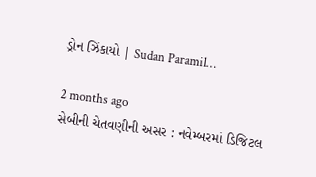ડ્રોન ઝિંકાયો | Sudan Paramil…

2 months ago
સેબીની ચેતવણીની અસર : નવેમ્બરમાં ડિજિટલ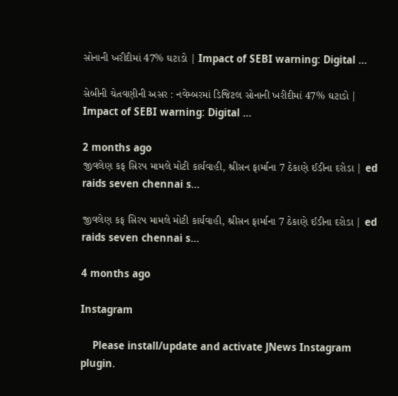સોનાની ખરીદીમાં 47% ઘટાડો | Impact of SEBI warning: Digital …

સેબીની ચેતવણીની અસર : નવેમ્બરમાં ડિજિટલ સોનાની ખરીદીમાં 47% ઘટાડો | Impact of SEBI warning: Digital …

2 months ago
જીવલેણ કફ સિરપ મામલે મોટી કાર્યવાહી, શ્રીસન ફાર્માના 7 ઠેકાણે ઈડીના દરોડા | ed raids seven chennai s…

જીવલેણ કફ સિરપ મામલે મોટી કાર્યવાહી, શ્રીસન ફાર્માના 7 ઠેકાણે ઈડીના દરોડા | ed raids seven chennai s…

4 months ago

Instagram

    Please install/update and activate JNews Instagram plugin.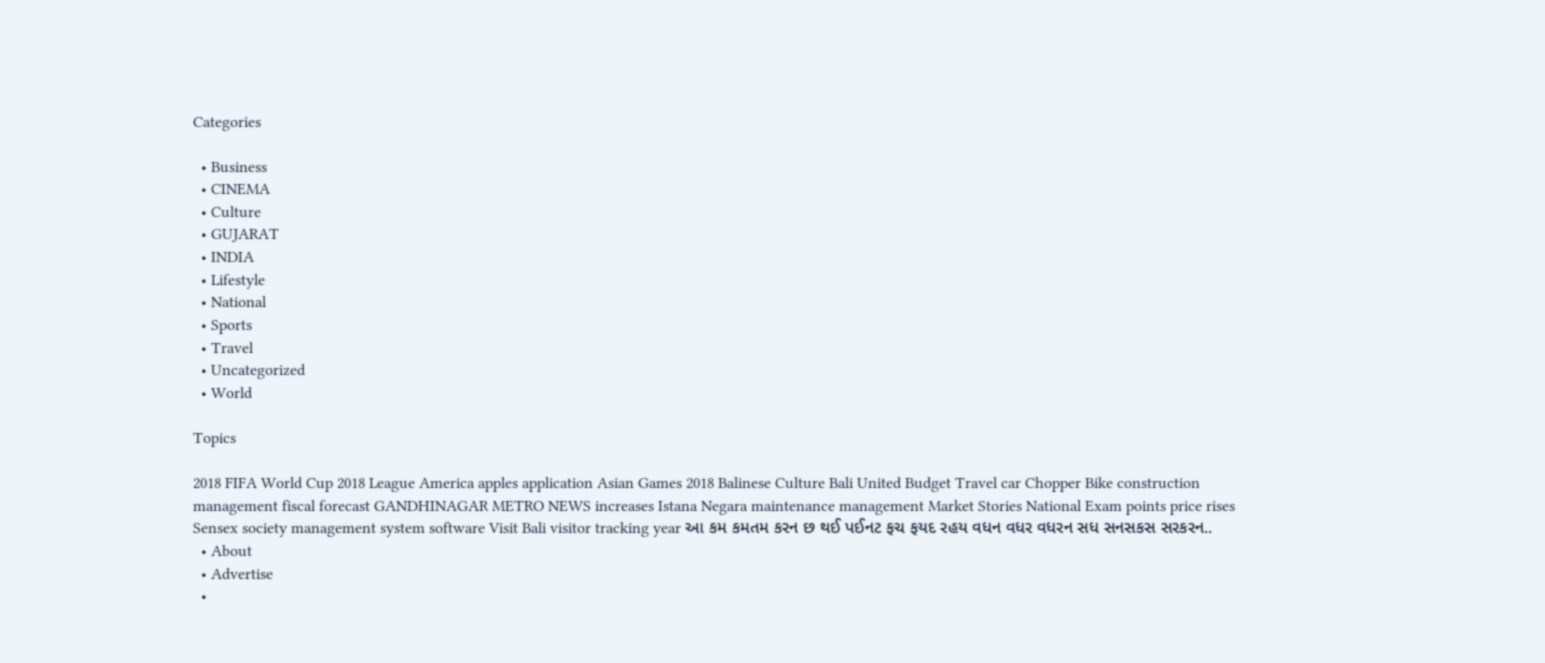Categories

  • Business
  • CINEMA
  • Culture
  • GUJARAT
  • INDIA
  • Lifestyle
  • National
  • Sports
  • Travel
  • Uncategorized
  • World

Topics

2018 FIFA World Cup 2018 League America apples application Asian Games 2018 Balinese Culture Bali United Budget Travel car Chopper Bike construction management fiscal forecast GANDHINAGAR METRO NEWS increases Istana Negara maintenance management Market Stories National Exam points price rises Sensex society management system software Visit Bali visitor tracking year આ કમ કમતમ કરન છ થઈ પઈનટ ફચ ફયદ રહય વધન વધર વધરન સધ સનસકસ સરકરન..
  • About
  • Advertise
  •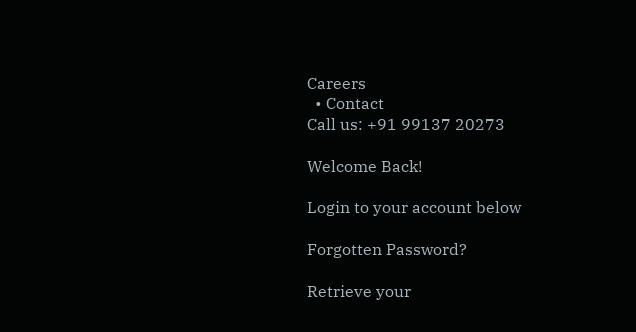Careers
  • Contact
Call us: +91 99137 20273

Welcome Back!

Login to your account below

Forgotten Password?

Retrieve your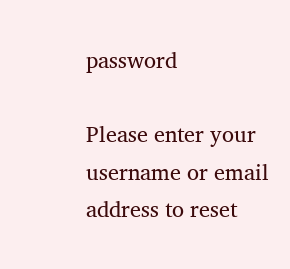password

Please enter your username or email address to reset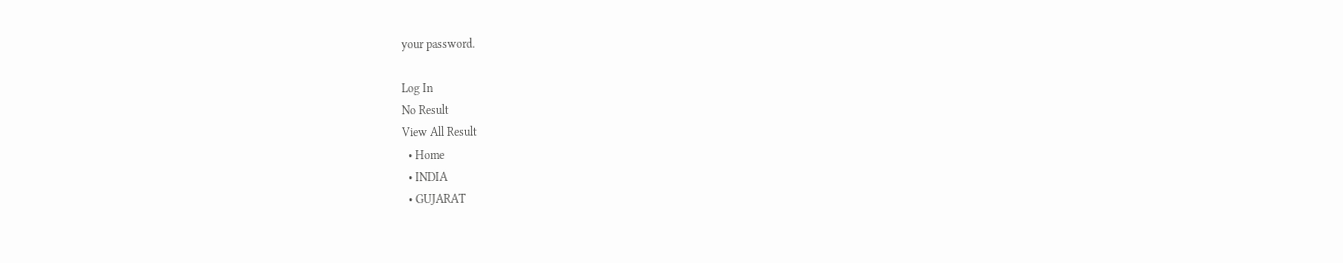your password.

Log In
No Result
View All Result
  • Home
  • INDIA
  • GUJARAT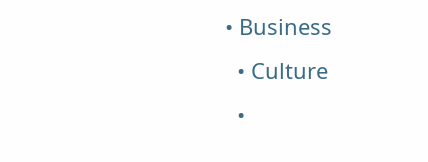• Business
  • Culture
  •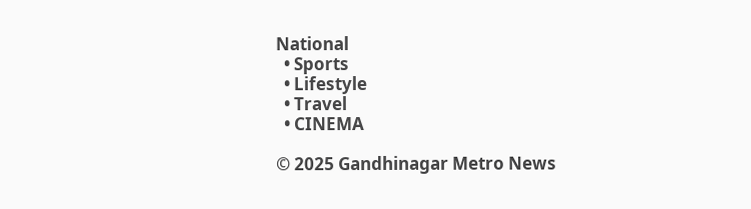National
  • Sports
  • Lifestyle
  • Travel
  • CINEMA

© 2025 Gandhinagar Metro News